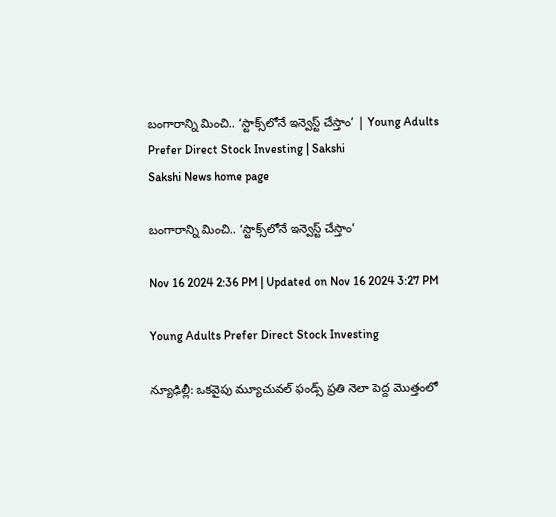బంగారాన్ని మించి.. ‘స్టాక్స్‌లోనే ఇన్వెస్ట్‌ చేస్తాం’ | Young Adults Prefer Direct Stock Investing | Sakshi
Sakshi News home page

బంగారాన్ని మించి.. ‘స్టాక్స్‌లోనే ఇన్వెస్ట్‌ చేస్తాం’

Nov 16 2024 2:36 PM | Updated on Nov 16 2024 3:27 PM

Young Adults Prefer Direct Stock Investing

న్యూఢిల్లీ: ఒకవైపు మ్యూచువల్‌ ఫండ్స్‌ ప్రతి నెలా పెద్ద మొత్తంలో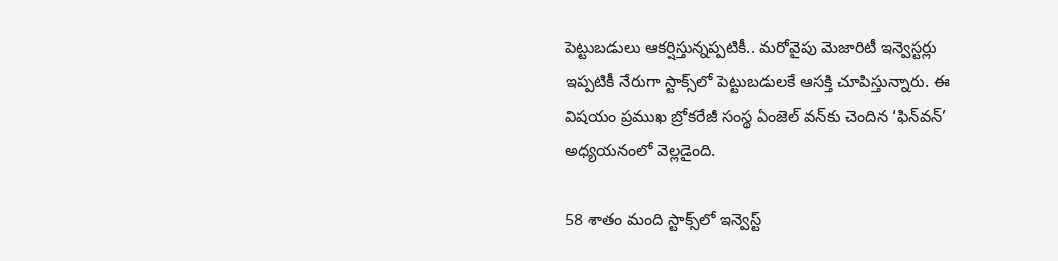పెట్టుబడులు ఆకర్షిస్తున్నప్పటికీ.. మరోవైపు మెజారిటీ ఇన్వెస్టర్లు ఇప్పటికీ నేరుగా స్టాక్స్‌లో పెట్టుబడులకే ఆసక్తి చూపిస్తున్నారు. ఈ విషయం ప్రముఖ బ్రోకరేజీ సంస్థ ఏంజెల్‌ వన్‌కు చెందిన ‘ఫిన్‌వన్‌’ అధ్యయనంలో వెల్లడైంది.

58 శాతం మంది స్టాక్స్‌లో ఇన్వెస్ట్‌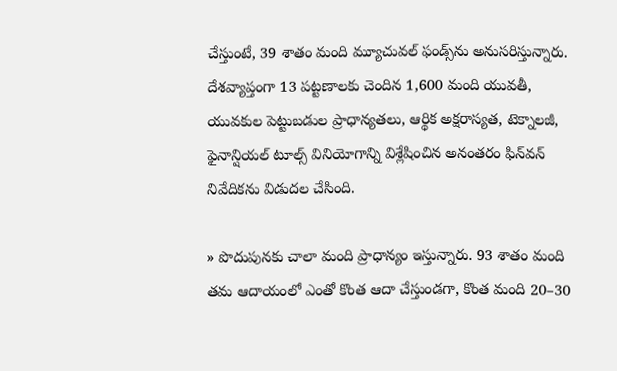చేస్తుంటే, 39 శాతం మంది మ్యూచువల్‌ ఫండ్స్‌ను అనుసరిస్తున్నారు. దేశవ్యాప్తంగా 13 పట్టణాలకు చెందిన 1,600 మంది యువతీ, యువకుల పెట్టుబడుల ప్రాధాన్యతలు, ఆర్థిక అక్షరాస్యత, టెక్నాలజీ, ఫైనాన్షియల్‌ టూల్స్‌ వినియోగాన్ని విశ్లేషించిన అనంతరం ఫిన్‌వన్‌ నివేదికను విడుదల చేసింది.

» పొదుపునకు చాలా మంది ప్రాధాన్యం ఇస్తున్నారు. 93 శాతం మంది తమ ఆదాయంలో ఎంతో కొంత ఆదా చేస్తుండగా, కొంత మంది 20–30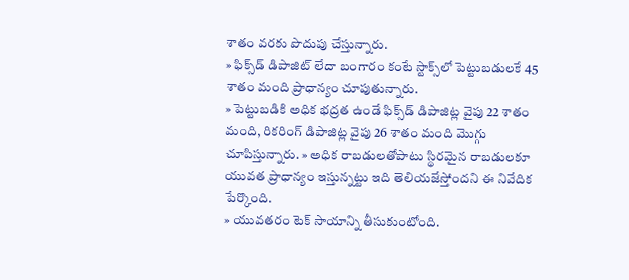శాతం వరకు పొదుపు చేస్తున్నారు.
» ఫిక్స్‌డ్‌ డిపాజిట్‌ లేదా బంగారం కంటే స్టాక్స్‌లో పెట్టుబడులకే 45 శాతం మంది ప్రాధాన్యం చూపుతున్నారు.
» పెట్టుబడికి అధిక భద్రత ఉండే ఫిక్స్‌డ్‌ డిపాజిట్ల వైపు 22 శాతం మంది, రికరింగ్‌ డిపాజిట్ల వైపు 26 శాతం మంది మొగ్గు చూపిస్తున్నారు. » అధిక రాబడులతోపాటు స్థిరమైన రాబడులకూ యువత ప్రాధాన్యం ఇస్తున్నట్టు ఇది తెలియజేస్తోందని ఈ నివేదిక పేర్కొంది.
» యువతరం టెక్‌ సాయాన్ని తీసుకుంటోంది.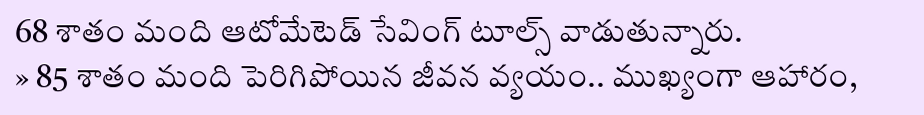68 శాతం మంది ఆటోమేటెడ్‌ సేవింగ్‌ టూల్స్‌ వాడుతున్నారు.
» 85 శాతం మంది పెరిగిపోయిన జీవన వ్యయం.. ముఖ్యంగా ఆహారం,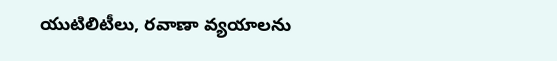యుటిలిటీలు, రవాణా వ్యయాలను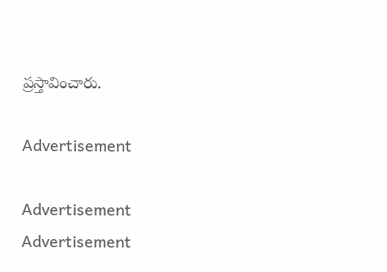ప్రస్తావించారు.

Advertisement

Advertisement
Advertisement